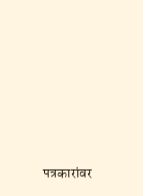पत्रकारांवर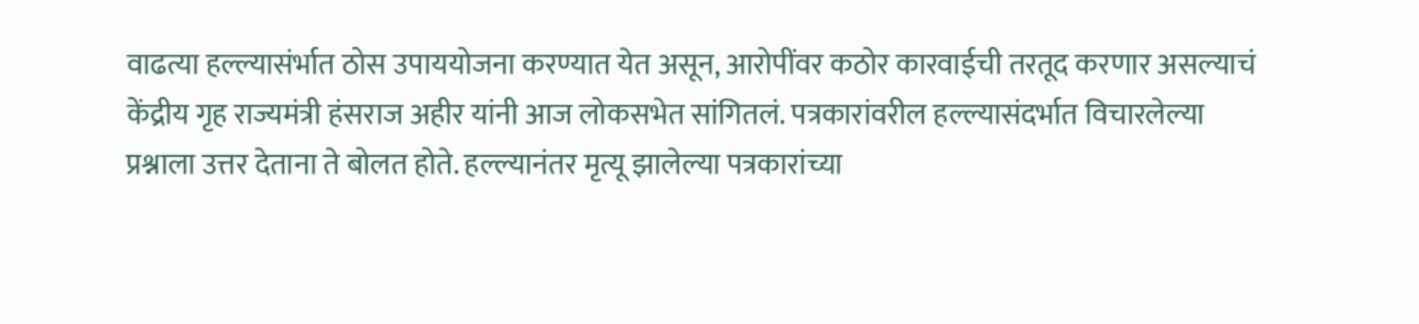वाढत्या हल्ल्यासंर्भात ठोस उपाययोजना करण्यात येत असून, आरोपींवर कठोर कारवाईची तरतूद करणार असल्याचं केंद्रीय गृह राज्यमंत्री हंसराज अहीर यांनी आज लोकसभेत सांगितलं. पत्रकारांवरील हल्ल्यासंदर्भात विचारलेल्या प्रश्नाला उत्तर देताना ते बोलत होते. हल्ल्यानंतर मृत्यू झालेल्या पत्रकारांच्या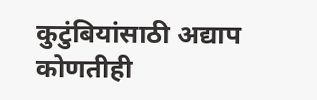कुटुंबियांसाठी अद्याप कोणतीही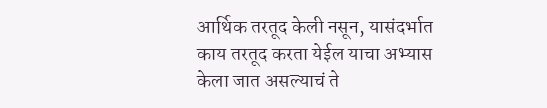आर्थिक तरतूद केली नसून, यासंदर्भात काय तरतूद करता येईल याचा अभ्यास केला जात असल्याचं ते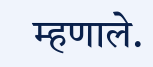म्हणाले.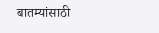बातम्यांसाठी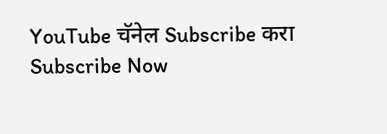YouTube चॅनेल Subscribe करा
Subscribe Now